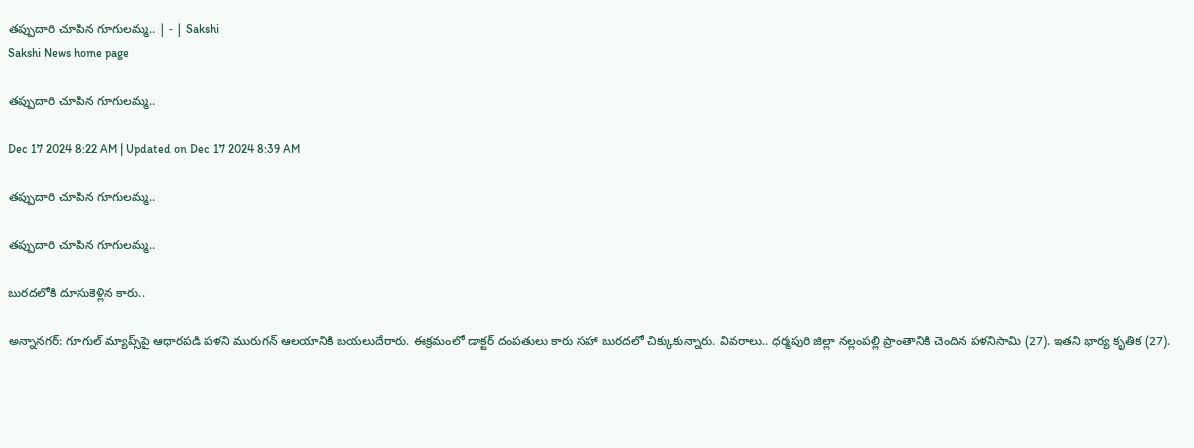తప్పుదారి చూపిన గూగులమ్మ.. | - | Sakshi
Sakshi News home page

తప్పుదారి చూపిన గూగులమ్మ..

Dec 17 2024 8:22 AM | Updated on Dec 17 2024 8:39 AM

తప్పుదారి చూపిన గూగులమ్మ..

తప్పుదారి చూపిన గూగులమ్మ..

బురదలోకి దూసుకెళ్లిన కారు..

అన్నానగర్‌: గూగుల్‌ మ్యాప్స్‌పై ఆధారపడి పళని మురుగన్‌ ఆలయానికి బయలుదేరారు. ఈక్రమంలో డాక్టర్‌ దంపతులు కారు సహా బురదలో చిక్కుకున్నారు. వివరాలు.. ధర్మపురి జిల్లా నల్లంపల్లి ప్రాంతానికి చెందిన పళనిసామి (27). ఇతని భార్య కృతిక (27).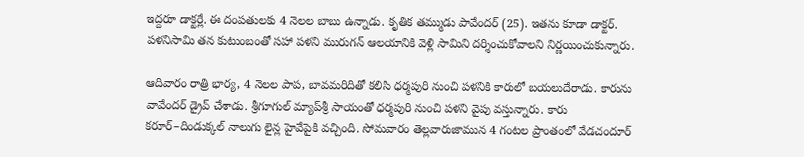ఇద్దరూ డాక్టర్లే. ఈ దంపతులకు 4 నెలల బాబు ఉన్నాడు. కృతిక తమ్ముడు పావేందర్‌ (25). ఇతను కూడా డాక్టర్‌. పళనిసామి తన కుటుంబంతో సహా పళని మురుగన్‌ ఆలయానికి వెళ్లి సామిని దర్శించుకోవాలని నిర్ణయించుకున్నారు.

ఆదివారం రాత్రి భార్య, 4 నెలల పాప, బావమరిదితో కలిసి ధర్మపురి నుంచి పళనికి కారులో బయలుదేరాడు. కారును వావేందర్‌ డ్రైవ్‌ చేశాడు. శ్రీగూగుల్‌ మ్యాప్‌శ్రీ సాయంతో ధర్మపురి నుంచి పళని వైపు వస్తున్నారు. కారు కరూర్‌–దిండుక్కల్‌ నాలుగు లైన్ల హైవేపైకి వచ్చింది. సోమవారం తెల్లవారుజామున 4 గంటల ప్రాంతంలో వేడచందూర్‌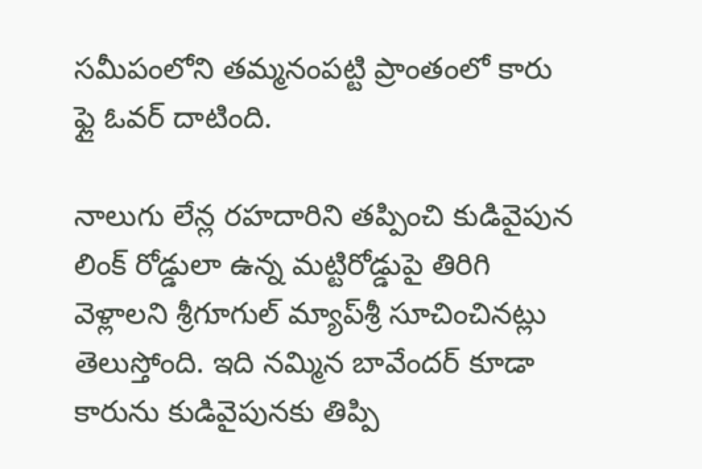సమీపంలోని తమ్మనంపట్టి ప్రాంతంలో కారు ఫ్లై ఓవర్‌ దాటింది.

నాలుగు లేన్ల రహదారిని తప్పించి కుడివైపున లింక్‌ రోడ్డులా ఉన్న మట్టిరోడ్డుపై తిరిగి వెళ్లాలని శ్రీగూగుల్‌ మ్యాప్‌శ్రీ సూచించినట్లు తెలుస్తోంది. ఇది నమ్మిన బావేందర్‌ కూడా కారును కుడివైపునకు తిప్పి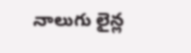నాలుగు లైన్ల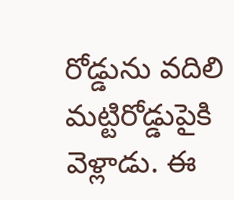రోడ్డును వదిలి మట్టిరోడ్డుపైకి వెళ్లాడు. ఈ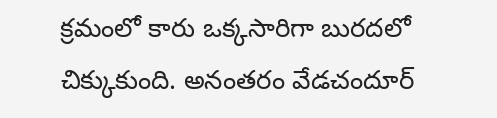క్రమంలో కారు ఒక్కసారిగా బురదలో చిక్కుకుంది. అనంతరం వేడచందూర్‌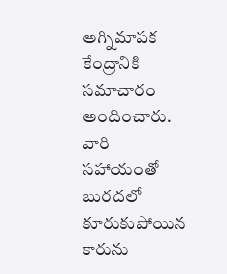అగ్నిమాపక కేంద్రానికి సమాచారం అందించారు. వారి సహాయంతో బురదలో కూరుకుపోయిన కారును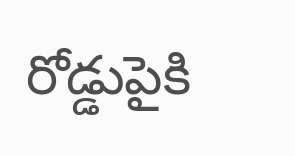రోడ్డుపైకి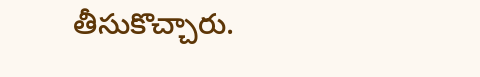తీసుకొచ్చారు.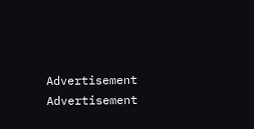Advertisement
Advertisement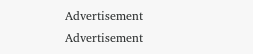Advertisement
Advertisement